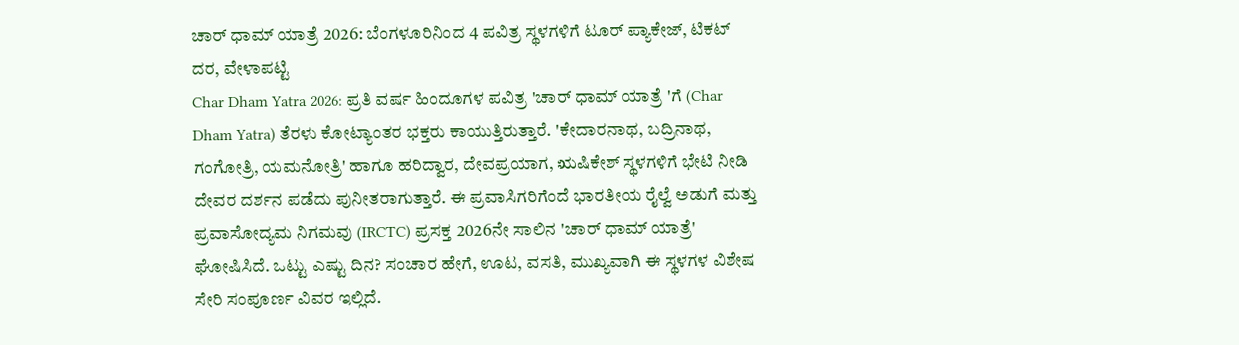ಚಾರ್ ಧಾಮ್ ಯಾತ್ರೆ 2026: ಬೆಂಗಳೂರಿನಿಂದ 4 ಪವಿತ್ರ ಸ್ಥಳಗಳಿಗೆ ಟೂರ್ ಪ್ಯಾಕೇಜ್, ಟಿಕಟ್ ದರ, ವೇಳಾಪಟ್ಟಿ
Char Dham Yatra 2026: ಪ್ರತಿ ವರ್ಷ ಹಿಂದೂಗಳ ಪವಿತ್ರ 'ಚಾರ್ ಧಾಮ್ ಯಾತ್ರೆ 'ಗೆ (Char Dham Yatra) ತೆರಳು ಕೋಟ್ಯಾಂತರ ಭಕ್ತರು ಕಾಯುತ್ತಿರುತ್ತಾರೆ. 'ಕೇದಾರನಾಥ, ಬದ್ರಿನಾಥ, ಗಂಗೋತ್ರಿ, ಯಮನೋತ್ರಿ' ಹಾಗೂ ಹರಿದ್ವಾರ, ದೇವಪ್ರಯಾಗ, ಋಷಿಕೇಶ್ ಸ್ಥಳಗಳಿಗೆ ಭೇಟಿ ನೀಡಿ ದೇವರ ದರ್ಶನ ಪಡೆದು ಪುನೀತರಾಗುತ್ತಾರೆ. ಈ ಪ್ರವಾಸಿಗರಿಗೆಂದೆ ಭಾರತೀಯ ರೈಲ್ವೆ ಅಡುಗೆ ಮತ್ತು ಪ್ರವಾಸೋದ್ಯಮ ನಿಗಮವು (IRCTC) ಪ್ರಸಕ್ತ 2026ನೇ ಸಾಲಿನ 'ಚಾರ್ ಧಾಮ್ ಯಾತ್ರೆ' ಘೋಷಿಸಿದೆ. ಒಟ್ಟು ಎಷ್ಟು ದಿನ? ಸಂಚಾರ ಹೇಗೆ, ಊಟ, ವಸತಿ, ಮುಖ್ಯವಾಗಿ ಈ ಸ್ಥಳಗಳ ವಿಶೇಷ ಸೇರಿ ಸಂಪೂರ್ಣ ವಿವರ ಇಲ್ಲಿದೆ.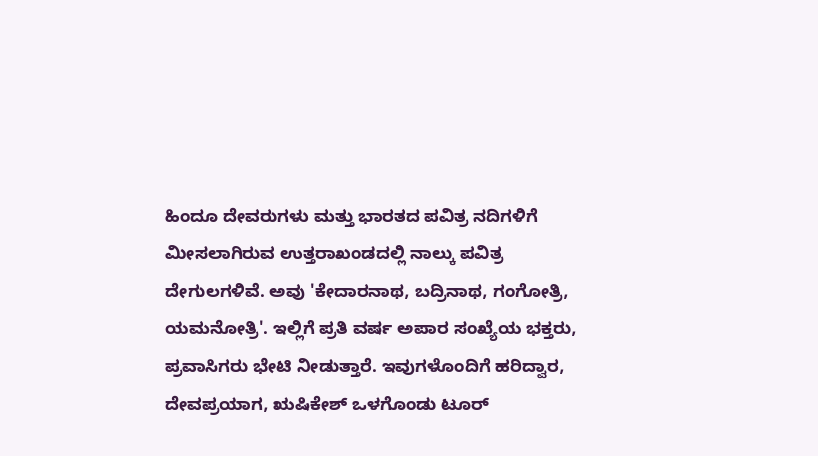ಹಿಂದೂ ದೇವರುಗಳು ಮತ್ತು ಭಾರತದ ಪವಿತ್ರ ನದಿಗಳಿಗೆ ಮೀಸಲಾಗಿರುವ ಉತ್ತರಾಖಂಡದಲ್ಲಿ ನಾಲ್ಕು ಪವಿತ್ರ ದೇಗುಲಗಳಿವೆ. ಅವು 'ಕೇದಾರನಾಥ, ಬದ್ರಿನಾಥ, ಗಂಗೋತ್ರಿ, ಯಮನೋತ್ರಿ'. ಇಲ್ಲಿಗೆ ಪ್ರತಿ ವರ್ಷ ಅಪಾರ ಸಂಖ್ಯೆಯ ಭಕ್ತರು, ಪ್ರವಾಸಿಗರು ಭೇಟಿ ನೀಡುತ್ತಾರೆ. ಇವುಗಳೊಂದಿಗೆ ಹರಿದ್ವಾರ, ದೇವಪ್ರಯಾಗ, ಋಷಿಕೇಶ್ ಒಳಗೊಂಡು ಟೂರ್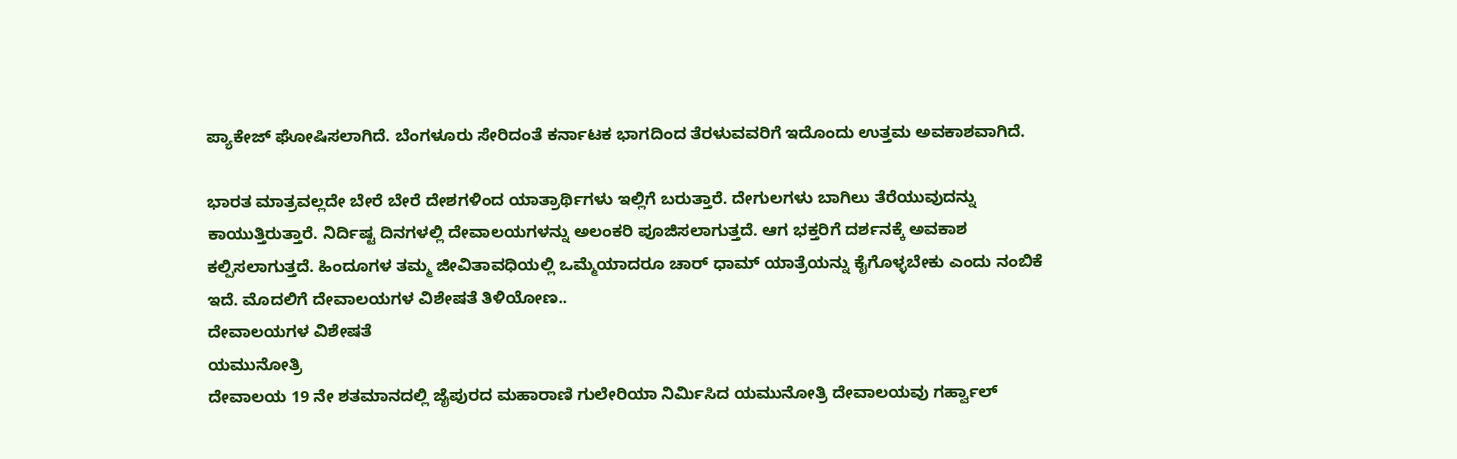ಪ್ಯಾಕೇಜ್ ಘೋಷಿಸಲಾಗಿದೆ. ಬೆಂಗಳೂರು ಸೇರಿದಂತೆ ಕರ್ನಾಟಕ ಭಾಗದಿಂದ ತೆರಳುವವರಿಗೆ ಇದೊಂದು ಉತ್ತಮ ಅವಕಾಶವಾಗಿದೆ.

ಭಾರತ ಮಾತ್ರವಲ್ಲದೇ ಬೇರೆ ಬೇರೆ ದೇಶಗಳಿಂದ ಯಾತ್ರಾರ್ಥಿಗಳು ಇಲ್ಲಿಗೆ ಬರುತ್ತಾರೆ. ದೇಗುಲಗಳು ಬಾಗಿಲು ತೆರೆಯುವುದನ್ನು ಕಾಯುತ್ತಿರುತ್ತಾರೆ. ನಿರ್ದಿಷ್ಟ ದಿನಗಳಲ್ಲಿ ದೇವಾಲಯಗಳನ್ನು ಅಲಂಕರಿ ಪೂಜಿಸಲಾಗುತ್ತದೆ. ಆಗ ಭಕ್ತರಿಗೆ ದರ್ಶನಕ್ಕೆ ಅವಕಾಶ ಕಲ್ಪಿಸಲಾಗುತ್ತದೆ. ಹಿಂದೂಗಳ ತಮ್ಮ ಜೀವಿತಾವಧಿಯಲ್ಲಿ ಒಮ್ಮೆಯಾದರೂ ಚಾರ್ ಧಾಮ್ ಯಾತ್ರೆಯನ್ನು ಕೈಗೊಳ್ಳಬೇಕು ಎಂದು ನಂಬಿಕೆ ಇದೆ. ಮೊದಲಿಗೆ ದೇವಾಲಯಗಳ ವಿಶೇಷತೆ ತಿಳಿಯೋಣ..
ದೇವಾಲಯಗಳ ವಿಶೇಷತೆ
ಯಮುನೋತ್ರಿ
ದೇವಾಲಯ 19 ನೇ ಶತಮಾನದಲ್ಲಿ ಜೈಪುರದ ಮಹಾರಾಣಿ ಗುಲೇರಿಯಾ ನಿರ್ಮಿಸಿದ ಯಮುನೋತ್ರಿ ದೇವಾಲಯವು ಗರ್ಹ್ವಾಲ್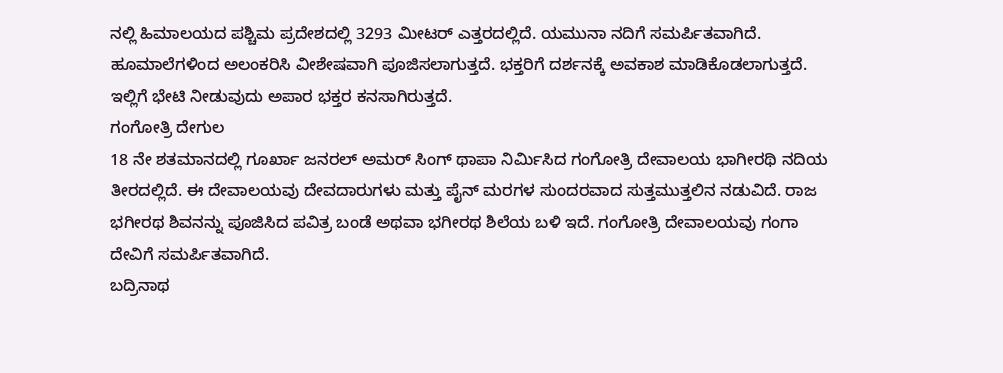ನಲ್ಲಿ ಹಿಮಾಲಯದ ಪಶ್ಚಿಮ ಪ್ರದೇಶದಲ್ಲಿ 3293 ಮೀಟರ್ ಎತ್ತರದಲ್ಲಿದೆ. ಯಮುನಾ ನದಿಗೆ ಸಮರ್ಪಿತವಾಗಿದೆ. ಹೂಮಾಲೆಗಳಿಂದ ಅಲಂಕರಿಸಿ ವೀಶೇಷವಾಗಿ ಪೂಜಿಸಲಾಗುತ್ತದೆ. ಭಕ್ತರಿಗೆ ದರ್ಶನಕ್ಕೆ ಅವಕಾಶ ಮಾಡಿಕೊಡಲಾಗುತ್ತದೆ. ಇಲ್ಲಿಗೆ ಭೇಟಿ ನೀಡುವುದು ಅಪಾರ ಭಕ್ತರ ಕನಸಾಗಿರುತ್ತದೆ.
ಗಂಗೋತ್ರಿ ದೇಗುಲ
18 ನೇ ಶತಮಾನದಲ್ಲಿ ಗೂರ್ಖಾ ಜನರಲ್ ಅಮರ್ ಸಿಂಗ್ ಥಾಪಾ ನಿರ್ಮಿಸಿದ ಗಂಗೋತ್ರಿ ದೇವಾಲಯ ಭಾಗೀರಥಿ ನದಿಯ ತೀರದಲ್ಲಿದೆ. ಈ ದೇವಾಲಯವು ದೇವದಾರುಗಳು ಮತ್ತು ಪೈನ್ ಮರಗಳ ಸುಂದರವಾದ ಸುತ್ತಮುತ್ತಲಿನ ನಡುವಿದೆ. ರಾಜ ಭಗೀರಥ ಶಿವನನ್ನು ಪೂಜಿಸಿದ ಪವಿತ್ರ ಬಂಡೆ ಅಥವಾ ಭಗೀರಥ ಶಿಲೆಯ ಬಳಿ ಇದೆ. ಗಂಗೋತ್ರಿ ದೇವಾಲಯವು ಗಂಗಾ ದೇವಿಗೆ ಸಮರ್ಪಿತವಾಗಿದೆ.
ಬದ್ರಿನಾಥ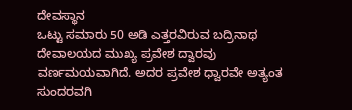ದೇವಸ್ಥಾನ
ಒಟ್ಟು ಸಮಾರು 50 ಅಡಿ ಎತ್ತರವಿರುವ ಬದ್ರಿನಾಥ ದೇವಾಲಯದ ಮುಖ್ಯ ಪ್ರವೇಶ ದ್ವಾರವು ವರ್ಣಮಯವಾಗಿದೆ. ಅದರ ಪ್ರವೇಶ ಧ್ವಾರವೇ ಅತ್ಯಂತ ಸುಂದರವಗಿ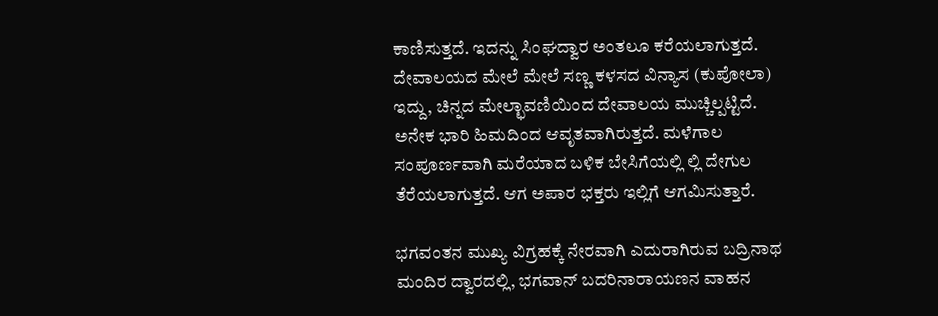ಕಾಣಿಸುತ್ತದೆ. ಇದನ್ನು ಸಿಂಘದ್ವಾರ ಅಂತಲೂ ಕರೆಯಲಾಗುತ್ತದೆ. ದೇವಾಲಯದ ಮೇಲೆ ಮೇಲೆ ಸಣ್ಣ ಕಳಸದ ವಿನ್ಯಾಸ (ಕುಪೋಲಾ) ಇದ್ದು, ಚಿನ್ನದ ಮೇಲ್ಛಾವಣಿಯಿಂದ ದೇವಾಲಯ ಮುಚ್ಚಿಲ್ಪಟ್ಟಿದೆ. ಅನೇಕ ಭಾರಿ ಹಿಮದಿಂದ ಆವೃತವಾಗಿರುತ್ತದೆ. ಮಳೆಗಾಲ ಸಂಪೂರ್ಣವಾಗಿ ಮರೆಯಾದ ಬಳಿಕ ಬೇಸಿಗೆಯಲ್ಲಿ ಲ್ಲಿ ದೇಗುಲ ತೆರೆಯಲಾಗುತ್ತದೆ. ಆಗ ಅಪಾರ ಭಕ್ತರು ಇಲ್ಲಿಗೆ ಆಗಮಿಸುತ್ತಾರೆ.

ಭಗವಂತನ ಮುಖ್ಯ ವಿಗ್ರಹಕ್ಕೆ ನೇರವಾಗಿ ಎದುರಾಗಿರುವ ಬದ್ರಿನಾಥ ಮಂದಿರ ದ್ವಾರದಲ್ಲಿ, ಭಗವಾನ್ ಬದರಿನಾರಾಯಣನ ವಾಹನ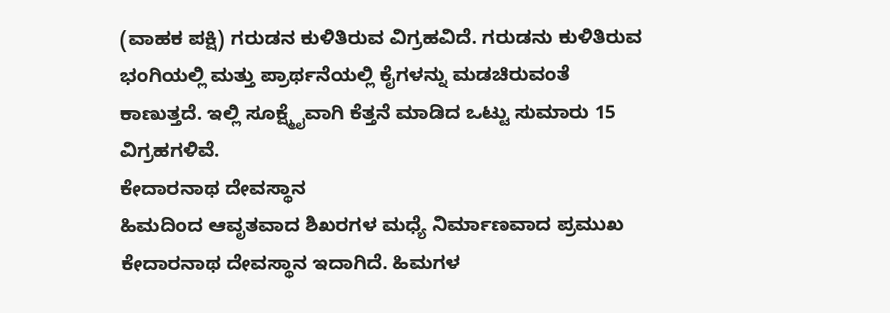(ವಾಹಕ ಪಕ್ಷಿ) ಗರುಡನ ಕುಳಿತಿರುವ ವಿಗ್ರಹವಿದೆ. ಗರುಡನು ಕುಳಿತಿರುವ ಭಂಗಿಯಲ್ಲಿ ಮತ್ತು ಪ್ರಾರ್ಥನೆಯಲ್ಲಿ ಕೈಗಳನ್ನು ಮಡಚಿರುವಂತೆ ಕಾಣುತ್ತದೆ. ಇಲ್ಲಿ ಸೂಕ್ಷ್ಮೈವಾಗಿ ಕೆತ್ತನೆ ಮಾಡಿದ ಒಟ್ಟು ಸುಮಾರು 15 ವಿಗ್ರಹಗಳಿವೆ.
ಕೇದಾರನಾಥ ದೇವಸ್ಥಾನ
ಹಿಮದಿಂದ ಆವೃತವಾದ ಶಿಖರಗಳ ಮಧ್ಯೆ ನಿರ್ಮಾಣವಾದ ಪ್ರಮುಖ ಕೇದಾರನಾಥ ದೇವಸ್ಥಾನ ಇದಾಗಿದೆ. ಹಿಮಗಳ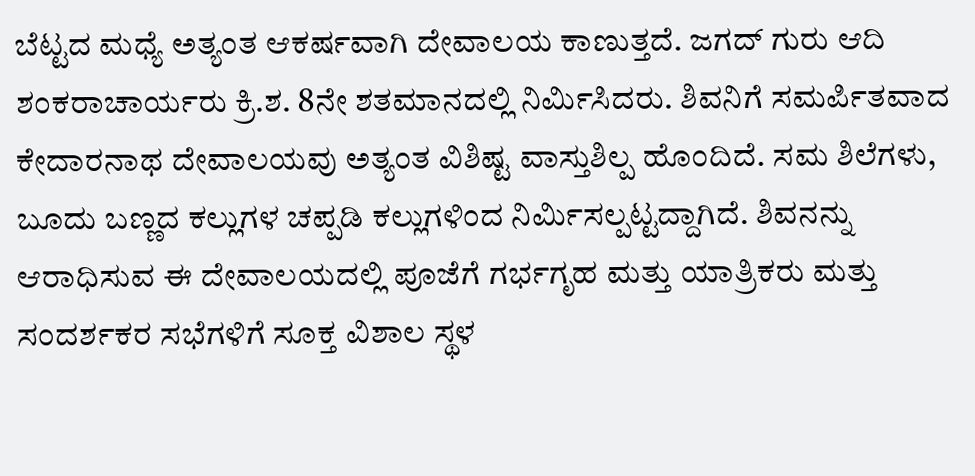ಬೆಟ್ಟದ ಮಧ್ಯೆ ಅತ್ಯಂತ ಆಕರ್ಷವಾಗಿ ದೇವಾಲಯ ಕಾಣುತ್ತದೆ. ಜಗದ್ ಗುರು ಆದಿ ಶಂಕರಾಚಾರ್ಯರು ಕ್ರಿ.ಶ. 8ನೇ ಶತಮಾನದಲ್ಲಿ ನಿರ್ಮಿಸಿದರು. ಶಿವನಿಗೆ ಸಮರ್ಪಿತವಾದ ಕೇದಾರನಾಥ ದೇವಾಲಯವು ಅತ್ಯಂತ ವಿಶಿಷ್ಟ ವಾಸ್ತುಶಿಲ್ಪ ಹೊಂದಿದೆ. ಸಮ ಶಿಲೆಗಳು, ಬೂದು ಬಣ್ಣದ ಕಲ್ಲುಗಳ ಚಪ್ಪಡಿ ಕಲ್ಲುಗಳಿಂದ ನಿರ್ಮಿಸಲ್ಪಟ್ಟದ್ದಾಗಿದೆ. ಶಿವನನ್ನು ಆರಾಧಿಸುವ ಈ ದೇವಾಲಯದಲ್ಲಿ ಪೂಜೆಗೆ ಗರ್ಭಗೃಹ ಮತ್ತು ಯಾತ್ರಿಕರು ಮತ್ತು ಸಂದರ್ಶಕರ ಸಭೆಗಳಿಗೆ ಸೂಕ್ತ ವಿಶಾಲ ಸ್ಥಳ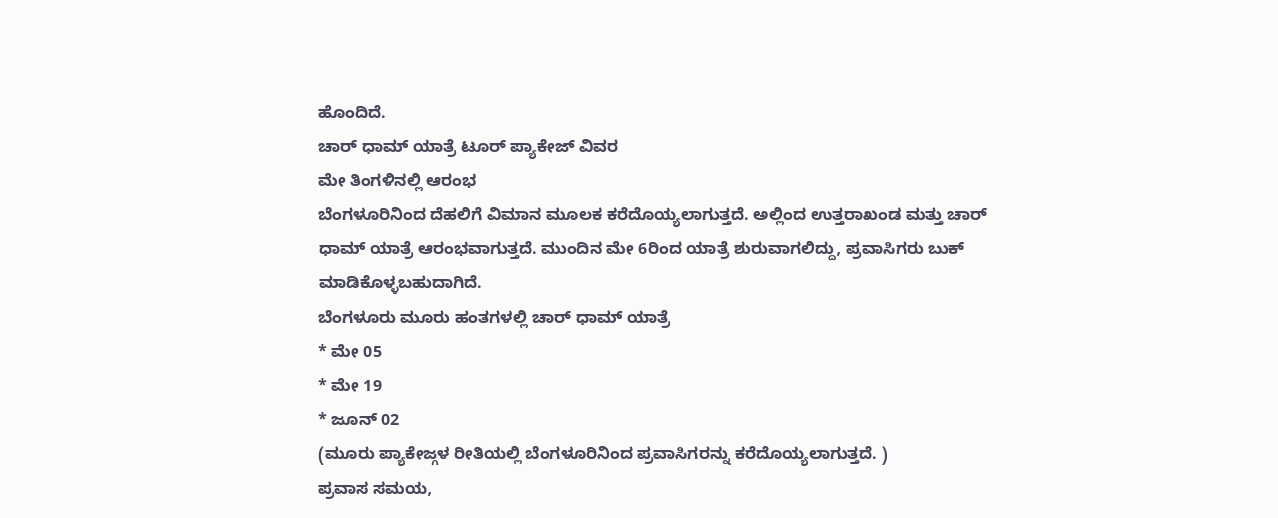ಹೊಂದಿದೆ.
ಚಾರ್ ಧಾಮ್ ಯಾತ್ರೆ ಟೂರ್ ಪ್ಯಾಕೇಜ್ ವಿವರ
ಮೇ ತಿಂಗಳಿನಲ್ಲಿ ಆರಂಭ
ಬೆಂಗಳೂರಿನಿಂದ ದೆಹಲಿಗೆ ವಿಮಾನ ಮೂಲಕ ಕರೆದೊಯ್ಯಲಾಗುತ್ತದೆ. ಅಲ್ಲಿಂದ ಉತ್ತರಾಖಂಡ ಮತ್ತು ಚಾರ್ ಧಾಮ್ ಯಾತ್ರೆ ಆರಂಭವಾಗುತ್ತದೆ. ಮುಂದಿನ ಮೇ 6ರಿಂದ ಯಾತ್ರೆ ಶುರುವಾಗಲಿದ್ದು, ಪ್ರವಾಸಿಗರು ಬುಕ್ ಮಾಡಿಕೊಳ್ಳಬಹುದಾಗಿದೆ.
ಬೆಂಗಳೂರು ಮೂರು ಹಂತಗಳಲ್ಲಿ ಚಾರ್ ಧಾಮ್ ಯಾತ್ರೆ
* ಮೇ 05
* ಮೇ 19
* ಜೂನ್ 02
(ಮೂರು ಪ್ಯಾಕೇಜ್ಗಳ ರೀತಿಯಲ್ಲಿ ಬೆಂಗಳೂರಿನಿಂದ ಪ್ರವಾಸಿಗರನ್ನು ಕರೆದೊಯ್ಯಲಾಗುತ್ತದೆ. )
ಪ್ರವಾಸ ಸಮಯ,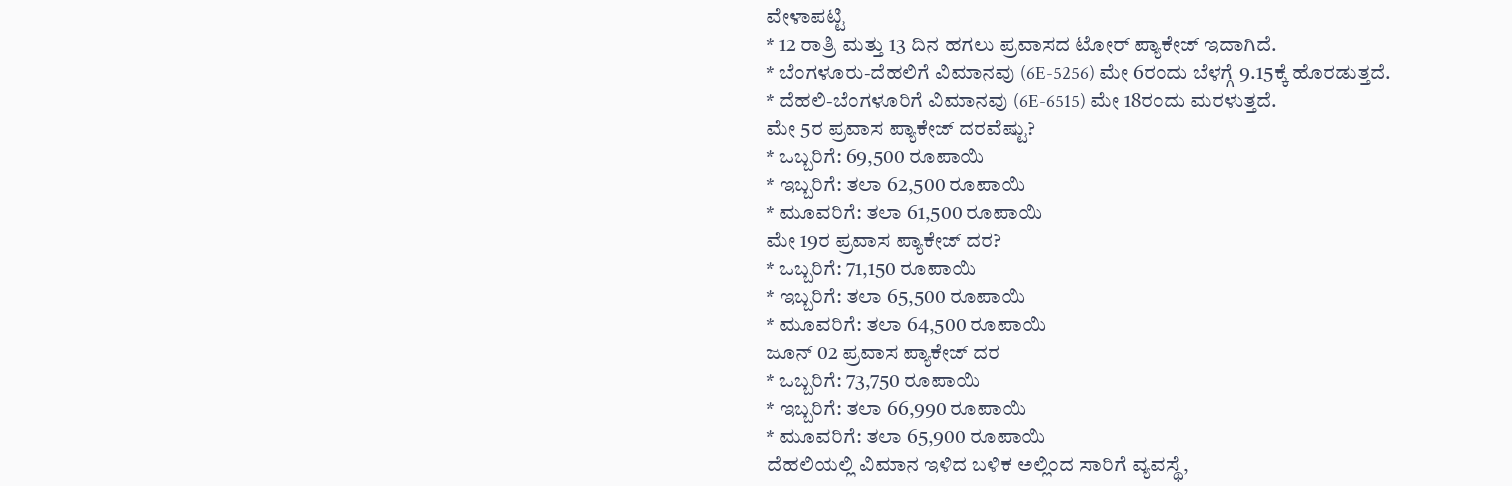ವೇಳಾಪಟ್ಟಿ
* 12 ರಾತ್ರಿ ಮತ್ತು 13 ದಿನ ಹಗಲು ಪ್ರವಾಸದ ಟೋರ್ ಪ್ಯಾಕೇಜ್ ಇದಾಗಿದೆ.
* ಬೆಂಗಳೂರು-ದೆಹಲಿಗೆ ವಿಮಾನವು (6E-5256) ಮೇ 6ರಂದು ಬೆಳಗ್ಗೆ 9.15ಕ್ಕೆ ಹೊರಡುತ್ತದೆ.
* ದೆಹಲಿ-ಬೆಂಗಳೂರಿಗೆ ವಿಮಾನವು (6E-6515) ಮೇ 18ರಂದು ಮರಳುತ್ತದೆ.
ಮೇ 5ರ ಪ್ರವಾಸ ಪ್ಯಾಕೇಜ್ ದರವೆಷ್ಟು?
* ಒಬ್ಬರಿಗೆ: 69,500 ರೂಪಾಯಿ
* ಇಬ್ಬರಿಗೆ: ತಲಾ 62,500 ರೂಪಾಯಿ
* ಮೂವರಿಗೆ: ತಲಾ 61,500 ರೂಪಾಯಿ
ಮೇ 19ರ ಪ್ರವಾಸ ಪ್ಯಾಕೇಜ್ ದರ?
* ಒಬ್ಬರಿಗೆ: 71,150 ರೂಪಾಯಿ
* ಇಬ್ಬರಿಗೆ: ತಲಾ 65,500 ರೂಪಾಯಿ
* ಮೂವರಿಗೆ: ತಲಾ 64,500 ರೂಪಾಯಿ
ಜೂನ್ 02 ಪ್ರವಾಸ ಪ್ಯಾಕೇಜ್ ದರ
* ಒಬ್ಬರಿಗೆ: 73,750 ರೂಪಾಯಿ
* ಇಬ್ಬರಿಗೆ: ತಲಾ 66,990 ರೂಪಾಯಿ
* ಮೂವರಿಗೆ: ತಲಾ 65,900 ರೂಪಾಯಿ
ದೆಹಲಿಯಲ್ಲಿ ವಿಮಾನ ಇಳಿದ ಬಳಿಕ ಅಲ್ಲಿಂದ ಸಾರಿಗೆ ವ್ಯವಸ್ಥೆ,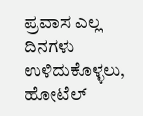ಪ್ರವಾಸ ಎಲ್ಲ ದಿನಗಳು ಉಳಿದುಕೊಳ್ಳಲು, ಹೋಟೆಲ್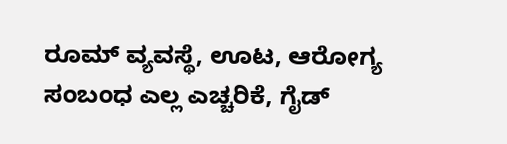ರೂಮ್ ವ್ಯವಸ್ಥೆ, ಊಟ, ಆರೋಗ್ಯ ಸಂಬಂಧ ಎಲ್ಲ ಎಚ್ಚರಿಕೆ, ಗೈಡ್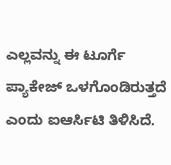ಎಲ್ಲವನ್ನು ಈ ಟೂರ್ಗೆ ಪ್ಯಾಕೇಜ್ ಒಳಗೊಂಡಿರುತ್ತದೆ ಎಂದು ಐಆರ್ಸಿಟಿ ತಿಳಿಸಿದೆ.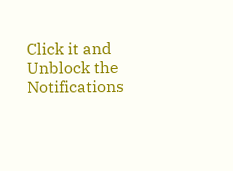Click it and Unblock the Notifications